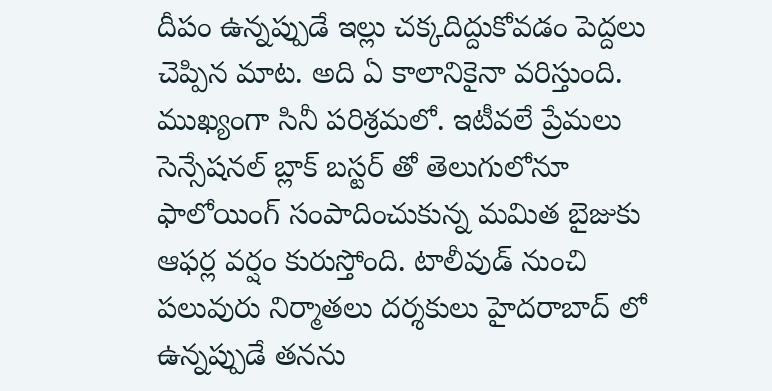దీపం ఉన్నప్పుడే ఇల్లు చక్కదిద్దుకోవడం పెద్దలు చెప్పిన మాట. అది ఏ కాలానికైనా వరిస్తుంది. ముఖ్యంగా సినీ పరిశ్రమలో. ఇటీవలే ప్రేమలు సెన్సేషనల్ బ్లాక్ బస్టర్ తో తెలుగులోనూ ఫాలోయింగ్ సంపాదించుకున్న మమిత బైజుకు ఆఫర్ల వర్షం కురుస్తోంది. టాలీవుడ్ నుంచి పలువురు నిర్మాతలు దర్శకులు హైదరాబాద్ లో ఉన్నప్పుడే తనను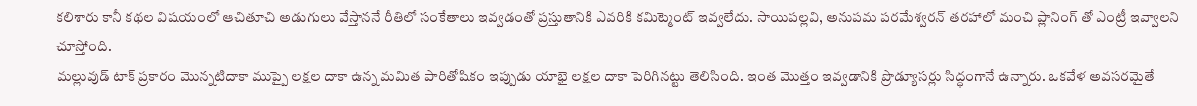కలిశారు కానీ కథల విషయంలో ఆచితూచి అడుగులు వేస్తాననే రీతిలో సంకేతాలు ఇవ్వడంతో ప్రస్తుతానికి ఎవరికి కమిట్మెంట్ ఇవ్వలేదు. సాయిపల్లవి, అనుపమ పరమేశ్వరన్ తరహాలో మంచి ప్లానింగ్ తో ఎంట్రీ ఇవ్వాలని చూస్తోంది.
మల్లువుడ్ టాక్ ప్రకారం మొన్నటిదాకా ముప్పై లక్షల దాకా ఉన్న మమిత పారితోషికం ఇప్పుడు యాభై లక్షల దాకా పెరిగినట్టు తెలిసింది. ఇంత మొత్తం ఇవ్వడానికి ప్రొడ్యూసర్లు సిద్ధంగానే ఉన్నారు. ఒకవేళ అవసరమైతే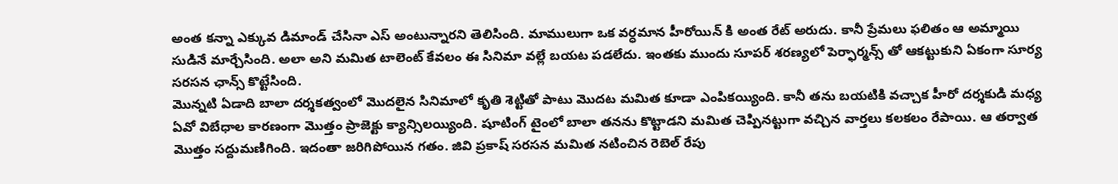అంత కన్నా ఎక్కువ డిమాండ్ చేసినా ఎస్ అంటున్నారని తెలిసింది. మాములుగా ఒక వర్ధమాన హీరోయిన్ కి అంత రేట్ అరుదు. కానీ ప్రేమలు ఫలితం ఆ అమ్మాయి సుడినే మార్చేసింది. అలా అని మమిత టాలెంట్ కేవలం ఈ సినిమా వల్లే బయట పడలేదు. ఇంతకు ముందు సూపర్ శరణ్యలో పెర్ఫార్మన్స్ తో ఆకట్టుకుని ఏకంగా సూర్య సరసన ఛాన్స్ కొట్టేసింది.
మొన్నటి ఏడాది బాలా దర్శకత్వంలో మొదలైన సినిమాలో కృతి శెట్టితో పాటు మొదట మమిత కూడా ఎంపికయ్యింది. కానీ తను బయటికి వచ్చాక హీరో దర్శకుడి మధ్య ఏవో విబేధాల కారణంగా మొత్తం ప్రాజెక్టు క్యాన్సిలయ్యింది. షూటింగ్ టైంలో బాలా తనను కొట్టాడని మమిత చెప్పినట్టుగా వచ్చిన వార్తలు కలకలం రేపాయి. ఆ తర్వాత మొత్తం సద్దుమణిగింది. ఇదంతా జరిగిపోయిన గతం. జివి ప్రకాష్ సరసన మమిత నటించిన రెబెల్ రేపు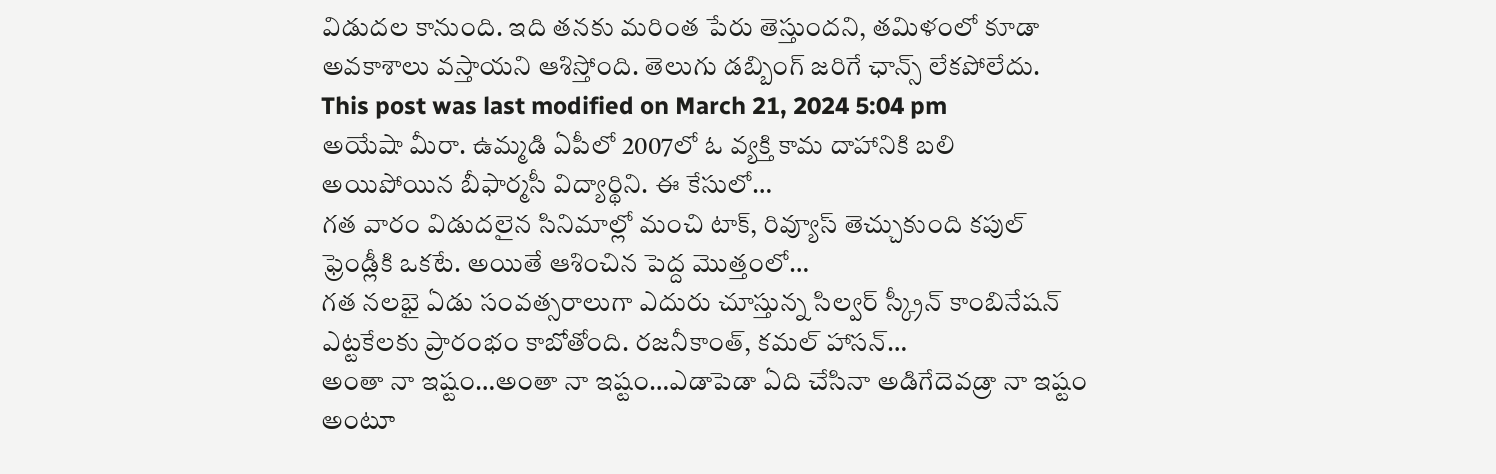విడుదల కానుంది. ఇది తనకు మరింత పేరు తెస్తుందని, తమిళంలో కూడా అవకాశాలు వస్తాయని ఆశిస్తోంది. తెలుగు డబ్బింగ్ జరిగే ఛాన్స్ లేకపోలేదు.
This post was last modified on March 21, 2024 5:04 pm
అయేషా మీరా. ఉమ్మడి ఏపీలో 2007లో ఓ వ్యక్తి కామ దాహానికి బలి అయిపోయిన బీఫార్మసీ విద్యార్థిని. ఈ కేసులో…
గత వారం విడుదలైన సినిమాల్లో మంచి టాక్, రివ్యూస్ తెచ్చుకుంది కపుల్ ఫ్రెండ్లీకి ఒకటే. అయితే ఆశించిన పెద్ద మొత్తంలో…
గత నలభై ఏడు సంవత్సరాలుగా ఎదురు చూస్తున్న సిల్వర్ స్క్రీన్ కాంబినేషన్ ఎట్టకేలకు ప్రారంభం కాబోతోంది. రజనీకాంత్, కమల్ హాసన్…
అంతా నా ఇష్టం…అంతా నా ఇష్టం…ఎడాపెడా ఏది చేసినా అడిగేదెవడ్రా నా ఇష్టం అంటూ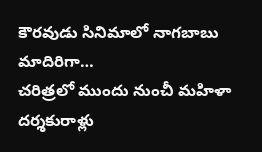కౌరవుడు సినిమాలో నాగబాబు మాదిరిగా…
చరిత్రలో ముందు నుంచీ మహిళా దర్శకురాళ్లు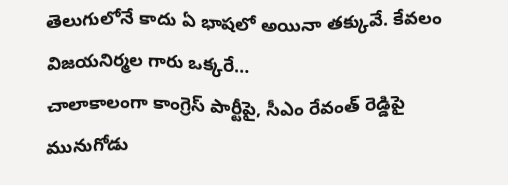తెలుగులోనే కాదు ఏ భాషలో అయినా తక్కువే. కేవలం విజయనిర్మల గారు ఒక్కరే…
చాలాకాలంగా కాంగ్రెస్ పార్టీపై, సీఎం రేవంత్ రెడ్డిపై మునుగోడు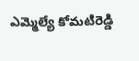ఎమ్మెల్యే కోమటిరెడ్డి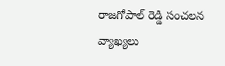రాజగోపాల్ రెడ్డి సంచలన వ్యాఖ్యలు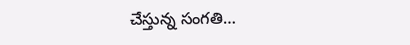చేస్తున్న సంగతి…